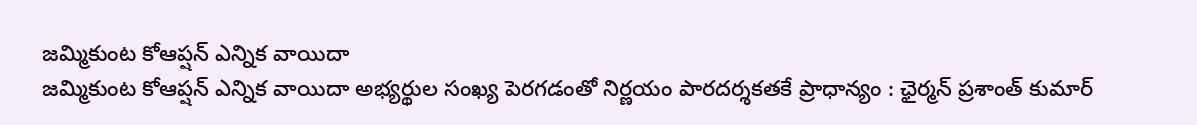జమ్మికుంట కోఆప్షన్ ఎన్నిక వాయిదా
జమ్మికుంట కోఆప్షన్ ఎన్నిక వాయిదా అభ్యర్థుల సంఖ్య పెరగడంతో నిర్ణయం పారదర్శకతకే ప్రాధాన్యం : ఛైర్మన్ ప్రశాంత్ కుమార్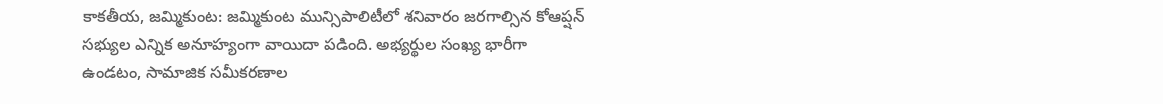కాకతీయ, జమ్మికుంట: జమ్మికుంట మున్సిపాలిటీలో శనివారం జరగాల్సిన కోఆప్షన్ సభ్యుల ఎన్నిక అనూహ్యంగా వాయిదా పడింది. అభ్యర్థుల సంఖ్య భారీగా ఉండటం, సామాజిక సమీకరణాల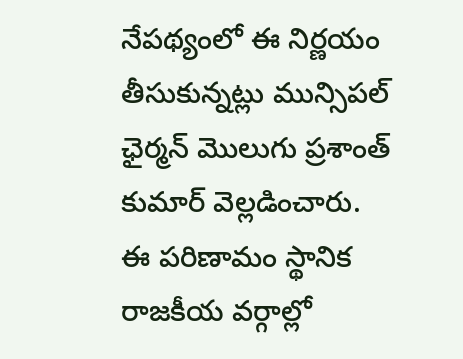నేపథ్యంలో ఈ నిర్ణయం తీసుకున్నట్లు మున్సిపల్ ఛైర్మన్ మొలుగు ప్రశాంత్ కుమార్ వెల్లడించారు. ఈ పరిణామం స్థానిక రాజకీయ వర్గాల్లో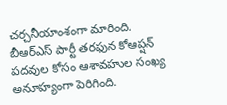చర్చనీయాంశంగా మారింది. బీఆర్ఎస్ పార్టీ తరఫున కోఆప్షన్ పదవుల కోసం ఆశావహుల సంఖ్య అనూహ్యంగా పెరిగింది.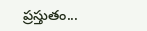ప్రస్తుతం...